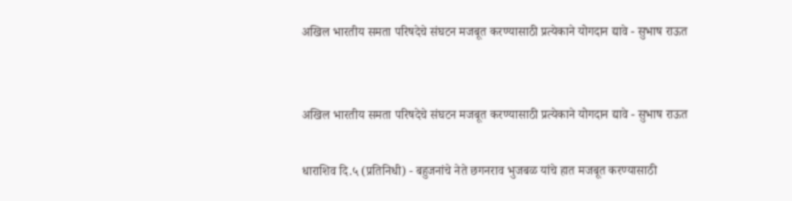अखिल भारतीय समता परिषदेचे संघटन मजबूत करण्यासाठी प्रत्येकाने योगदान द्यावे - सुभाष राऊत


अखिल भारतीय समता परिषदेचे संघटन मजबूत करण्यासाठी प्रत्येकाने योगदान द्यावे - सुभाष राऊत

धाराशिव दि.५ (प्रतिनिधी) - बहुजनांचे नेते छगनराव भुजबळ यांचे हात मजबूत करण्यासाठी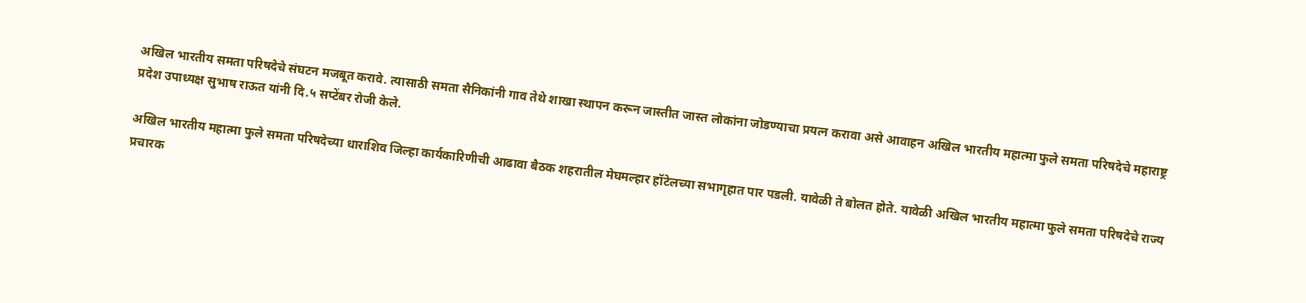अखिल भारतीय समता परिषदेचे संघटन मजबूत करावे. त्यासाठी समता सैनिकांनी गाव तेथे शाखा स्थापन करून जास्तीत जास्त लोकांना जोडण्याचा प्रयत्न करावा असे आवाहन अखिल भारतीय महात्मा फुले समता परिषदेचे महाराष्ट्र प्रदेश उपाध्यक्ष सुभाष राऊत यांनी दि.५ सप्टेंबर रोजी केले.

अखिल भारतीय महात्मा फुले समता परिषदेच्या धाराशिव जिल्हा कार्यकारिणीची आढावा बैठक शहरातील मेघमल्हार हॉटेलच्या सभागृहात पार पडली. यावेळी ते बोलत होते. यावेळी अखिल भारतीय महात्मा फुले समता परिषदेचे राज्य प्रचारक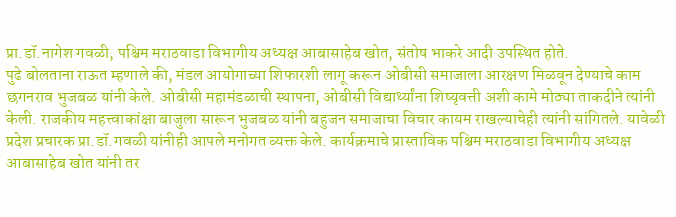प्रा.डॉ.नागेश गवळी, पश्चिम मराठवाडा विभागीय अध्यक्ष आबासाहेब खोत, संतोष भाकरे आदी उपस्थित होते.
पुढे बोलताना राऊत म्हणाले की, मंडल आयोगाच्या शिफारशी लागू करून ओबीसी समाजाला आरक्षण मिळवून देण्याचे काम छगनराव भुजबळ यांनी केले. ओबीसी महामंडळाची स्थापना, ओबीसी विद्यार्थ्यांना शिष्यृवत्ती अशी कामे मोठ्या ताकदीने त्यांनी केली. राजकीय महत्त्वाकांक्षा बाजुला सारून भुजबळ यांनी बहुजन समाजाचा विचार कायम राखल्याचेही त्यांनी सांगितले. यावेळी प्रदेश प्रचारक प्रा.डॉ.गवळी यांनीही आपले मनोगत व्यक्त केले. कार्यक्रमाचे प्रास्ताविक पश्चिम मराठवाडा विभागीय अध्यक्ष आबासाहेब खोत यांनी तर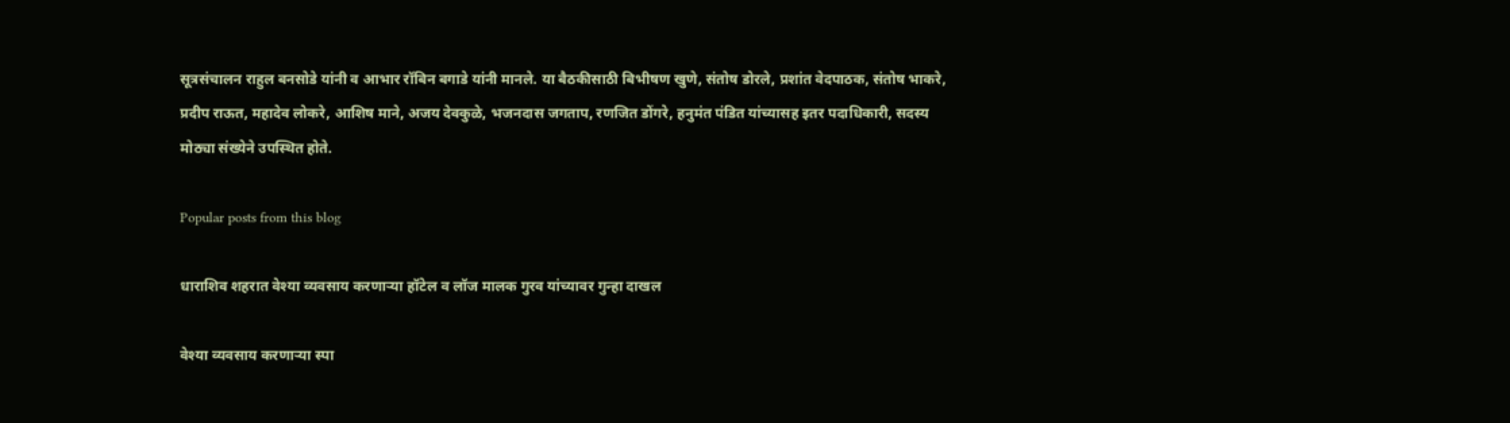सूत्रसंचालन राहुल बनसोडे यांनी व आभार रॉबिन बगाडे यांनी मानले. या बैठकीसाठी बिभीषण खुणे, संतोष डोरले, प्रशांत वेदपाठक, संतोष भाकरे, प्रदीप राऊत, महादेव लोकरे, आशिष माने, अजय देवकुळे, भजनदास जगताप, रणजित डोंगरे, हनुमंत पंडित यांच्यासह इतर पदाधिकारी, सदस्य मोठ्या संख्येने उपस्थित होते.

Popular posts from this blog

धाराशिव शहरात वेश्या व्यवसाय करणाऱ्या हॉटेल व लॉज मालक गुरव यांच्यावर गुन्हा दाखल

वेश्या व्यवसाय करणाऱ्या स्पा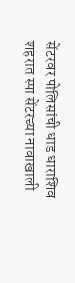सेंटरवर पोलिसांची धाड धाराशिव शहरात स्पा सेंटरच्या नावाखाली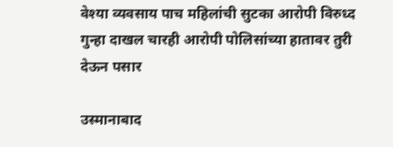वेश्या व्यवसाय पाच महिलांची सुटका आरोपी विरुध्द गुन्हा दाखल चारही आरोपी पोलिसांच्या हातावर तुरी देऊन पसार

उस्मानाबाद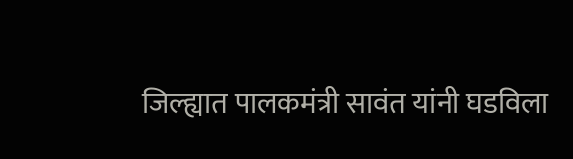जिल्ह्यात पालकमंत्री सावंत यांनी घडविला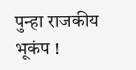पुन्हा राजकीय भूकंप !